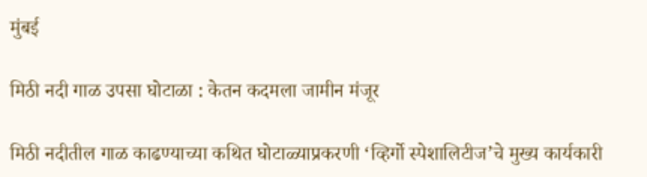मुंबई

मिठी नदी गाळ उपसा घोटाळा : केतन कदमला जामीन मंजूर

मिठी नदीतील गाळ काढण्याच्या कथित घोटाळ्याप्रकरणी ‘व्हिर्गो स्पेशालिटीज’चे मुख्य कार्यकारी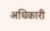अधिकारी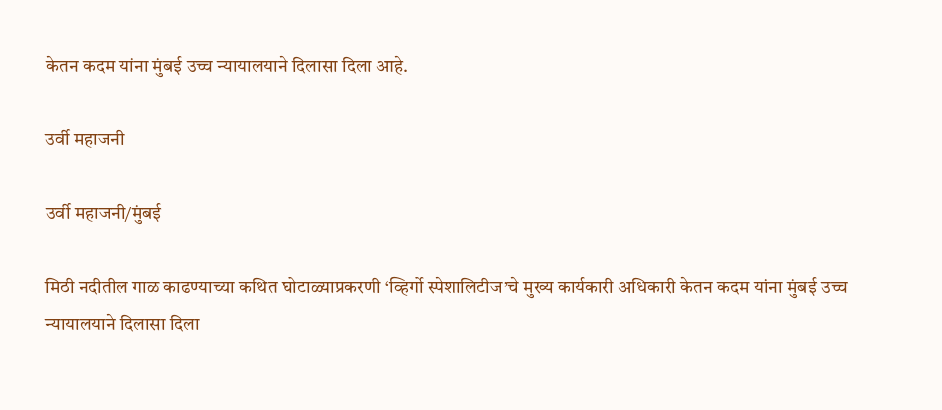केतन कदम यांना मुंबई उच्च न्यायालयाने दिलासा दिला आहे.

उर्वी महाजनी

उर्वी महाजनी/मुंबई

मिठी नदीतील गाळ काढण्याच्या कथित घोटाळ्याप्रकरणी ‘व्हिर्गो स्पेशालिटीज’चे मुख्य कार्यकारी अधिकारी केतन कदम यांना मुंबई उच्च न्यायालयाने दिलासा दिला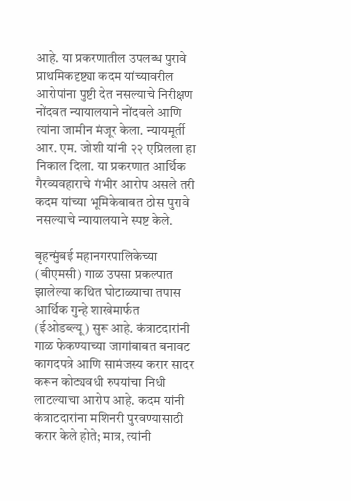आहे. या प्रकरणातील उपलब्ध पुरावे प्राथमिकदृष्ट्या कदम यांच्यावरील आरोपांना पुष्टी देत नसल्याचे निरीक्षण नोंदवत न्यायालयाने नोंदवले आणि त्यांना जामीन मंजूर केला. न्यायमूर्ती आर. एम. जोशी यांनी २२ एप्रिलला हा निकाल दिला. या प्रकरणात आर्थिक गैरव्यवहाराचे गंभीर आरोप असले तरी कदम यांच्या भूमिकेबाबत ठोस पुरावे नसल्याचे न्यायालयाने स्पष्ट केले.

बृहन्मुंबई महानगरपालिकेच्या (बीएमसी) गाळ उपसा प्रकल्पात झालेल्या कथित घोटाळ्याचा तपास आर्थिक गुन्हे शाखेमार्फत (ईओडब्ल्यू) सुरू आहे. कंत्राटदारांनी गाळ फेकण्याच्या जागांबाबत बनावट कागदपत्रे आणि सामंजस्य करार सादर करून कोट्यवधी रुपयांचा निधी लाटल्याचा आरोप आहे. कदम यांनी कंत्राटदारांना मशिनरी पुरवण्यासाठी करार केले होते; मात्र, त्यांनी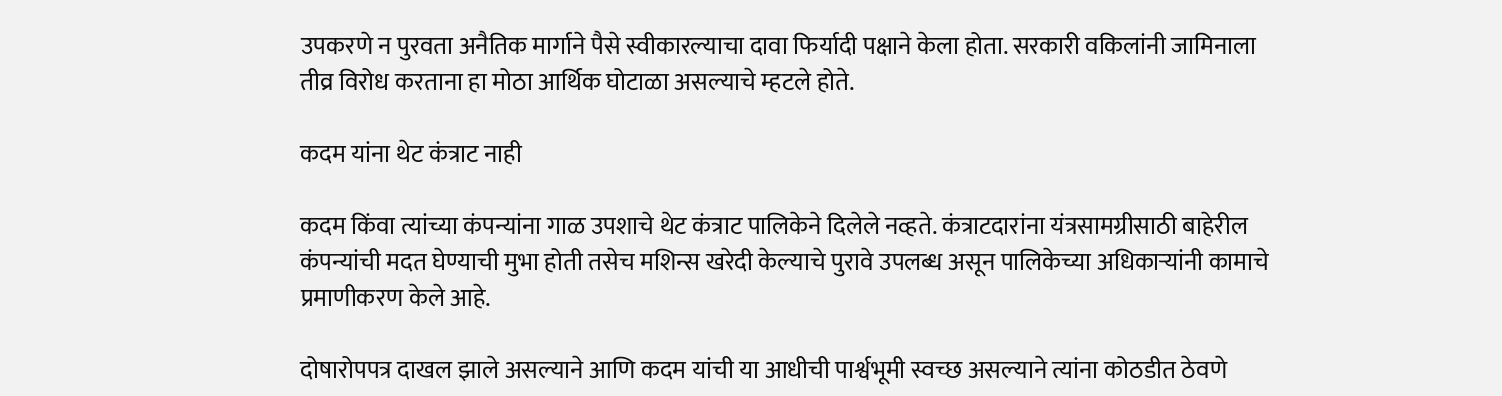उपकरणे न पुरवता अनैतिक मार्गाने पैसे स्वीकारल्याचा दावा फिर्यादी पक्षाने केला होता. सरकारी वकिलांनी जामिनाला तीव्र विरोध करताना हा मोठा आर्थिक घोटाळा असल्याचे म्हटले होते.

कदम यांना थेट कंत्राट नाही

कदम किंवा त्यांच्या कंपन्यांना गाळ उपशाचे थेट कंत्राट पालिकेने दिलेले नव्हते. कंत्राटदारांना यंत्रसामग्रीसाठी बाहेरील कंपन्यांची मदत घेण्याची मुभा होती तसेच मशिन्स खरेदी केल्याचे पुरावे उपलब्ध असून पालिकेच्या अधिकाऱ्यांनी कामाचे प्रमाणीकरण केले आहे.

दोषारोपपत्र दाखल झाले असल्याने आणि कदम यांची या आधीची पार्श्वभूमी स्वच्छ असल्याने त्यांना कोठडीत ठेवणे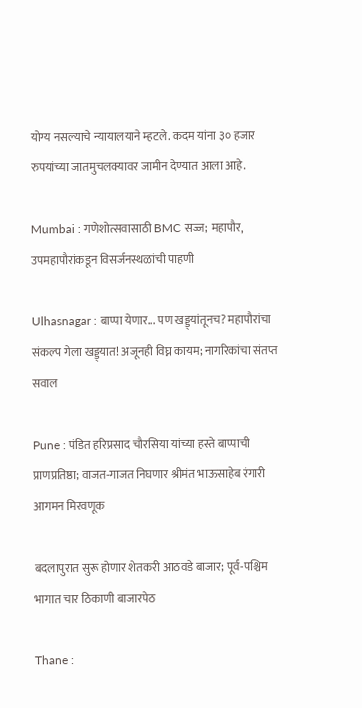योग्य नसल्याचे न्यायालयाने म्हटले. कदम यांना ३० हजार रुपयांच्या जातमुचलक्यावर जामीन देण्यात आला आहे.

Mumbai : गणेशोत्सवासाठी BMC सज्ज; महापौर, उपमहापौरांकडून विसर्जनस्थळांची पाहणी

Ulhasnagar : बाप्पा येणार... पण खड्ड्यांतूनच? महापौरांचा संकल्प गेला खड्ड्यात! अजूनही विघ्न कायम; नागरिकांचा संतप्त सवाल

Pune : पंडित हरिप्रसाद चौरसिया यांच्या हस्ते बाप्पाची प्राणप्रतिष्ठा; वाजत-गाजत निघणार श्रीमंत भाऊसाहेब रंगारी आगमन मिरवणूक

बदलापुरात सुरू होणार शेतकरी आठवडे बाजार; पूर्व-पश्चिम भागात चार ठिकाणी बाजारपेठ

Thane :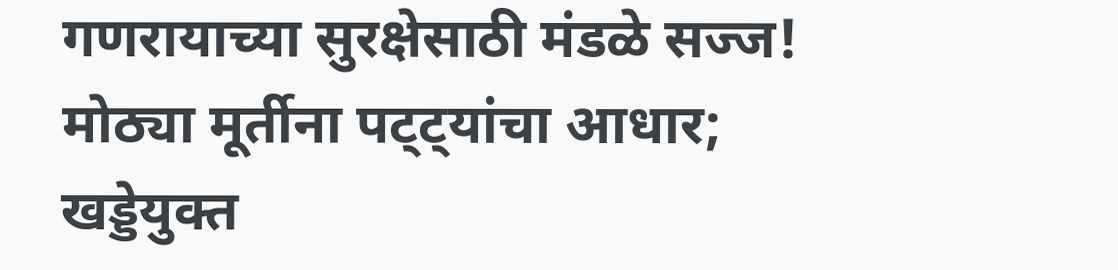गणरायाच्या सुरक्षेसाठी मंडळे सज्ज! मोठ्या मूर्तीना पट्ट्यांचा आधार; खड्डेयुक्त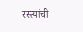रस्त्यांची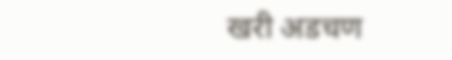खरी अडचण